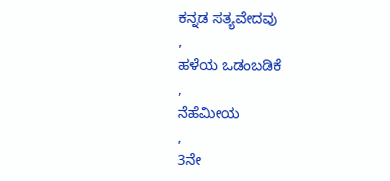ಕನ್ನಡ ಸತ್ಯವೇದವು
,
ಹಳೆಯ ಒಡಂಬಡಿಕೆ
,
ನೆಹೆಮೀಯ
,
3ನೇ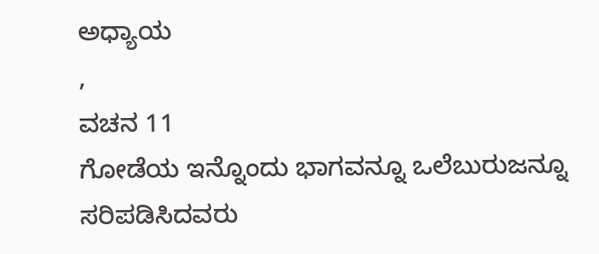ಅಧ್ಯಾಯ
,
ವಚನ 11
ಗೋಡೆಯ ಇನ್ನೊಂದು ಭಾಗವನ್ನೂ ಒಲೆಬುರುಜನ್ನೂ ಸರಿಪಡಿಸಿದವರು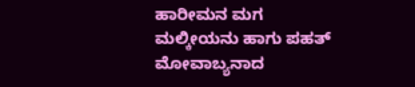ಹಾರೀಮನ ಮಗ ಮಲ್ಕೀಯನು ಹಾಗು ಪಹತ್ ಮೋವಾಬ್ಯನಾದ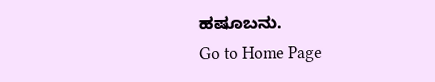ಹಷೂಬನು.
Go to Home Page